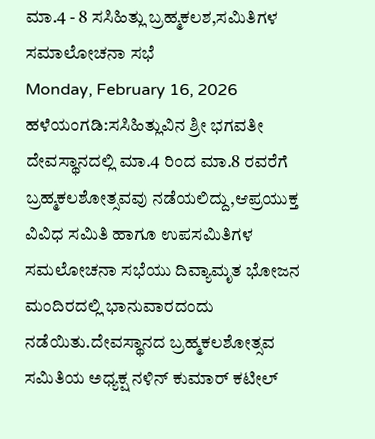ಮಾ.4 - 8 ಸಸಿಹಿತ್ಲು ಬ್ರಹ್ಮಕಲಶ,ಸಮಿತಿಗಳ ಸಮಾಲೋಚನಾ ಸಭೆ
Monday, February 16, 2026
ಹಳೆಯಂಗಡಿ:ಸಸಿಹಿತ್ಲುವಿನ ಶ್ರೀ ಭಗವತೀ ದೇವಸ್ಥಾನದಲ್ಲಿ ಮಾ.4 ರಿಂದ ಮಾ.8 ರವರೆಗೆ ಬ್ರಹ್ಮಕಲಶೋತ್ಸವವು ನಡೆಯಲಿದ್ದು,ಆಪ್ರಯುಕ್ತ ವಿವಿಧ ಸಮಿತಿ ಹಾಗೂ ಉಪಸಮಿತಿಗಳ ಸಮಲೋಚನಾ ಸಭೆಯು ದಿವ್ಯಾಮೃತ ಭೋಜನ ಮಂದಿರದಲ್ಲಿ ಭಾನುವಾರದಂದು ನಡೆಯಿತು.ದೇವಸ್ಥಾನದ ಬ್ರಹ್ಮಕಲಶೋತ್ಸವ ಸಮಿತಿಯ ಅಧ್ಯಕ್ಷ ನಳಿನ್ ಕುಮಾರ್ ಕಟೀಲ್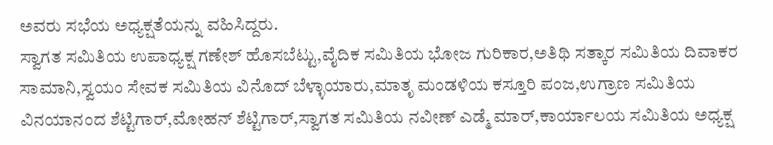ಅವರು ಸಭೆಯ ಅಧ್ಯಕ್ಷತೆಯನ್ನು ವಹಿಸಿದ್ದರು.
ಸ್ವಾಗತ ಸಮಿತಿಯ ಉಪಾಧ್ಯಕ್ಷ ಗಣೇಶ್ ಹೊಸಬೆಟ್ಟು,ವೈದಿಕ ಸಮಿತಿಯ ಭೋಜ ಗುರಿಕಾರ,ಅತಿಥಿ ಸತ್ಕಾರ ಸಮಿತಿಯ ದಿವಾಕರ ಸಾಮಾನಿ,ಸ್ವಯಂ ಸೇವಕ ಸಮಿತಿಯ ವಿನೊದ್ ಬೆಳ್ಳಾಯಾರು,ಮಾತೃ ಮಂಡಳಿಯ ಕಸ್ತೂರಿ ಪಂಜ,ಉಗ್ರಾಣ ಸಮಿತಿಯ ವಿನಯಾನಂದ ಶೆಟ್ಟಿಗಾರ್,ಮೋಹನ್ ಶೆಟ್ಟಿಗಾರ್,ಸ್ವಾಗತ ಸಮಿತಿಯ ನವೀಣ್ ಎಡ್ಮೆ ಮಾರ್,ಕಾರ್ಯಾಲಯ ಸಮಿತಿಯ ಅಧ್ಯಕ್ಷ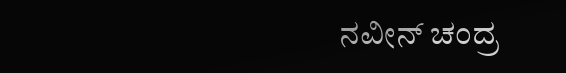ನವೀನ್ ಚಂದ್ರ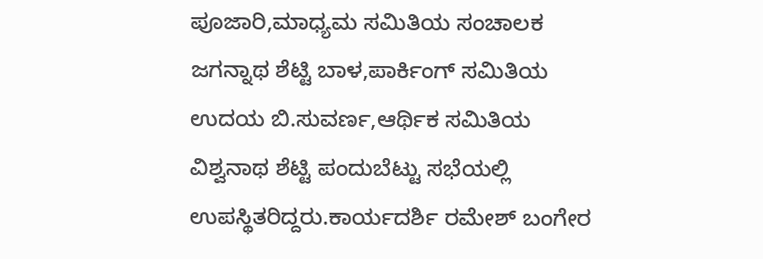ಪೂಜಾರಿ,ಮಾಧ್ಯಮ ಸಮಿತಿಯ ಸಂಚಾಲಕ ಜಗನ್ನಾಥ ಶೆಟ್ಟಿ ಬಾಳ,ಪಾರ್ಕಿಂಗ್ ಸಮಿತಿಯ ಉದಯ ಬಿ.ಸುವರ್ಣ,ಆರ್ಥಿಕ ಸಮಿತಿಯ ವಿಶ್ವನಾಥ ಶೆಟ್ಟಿ ಪಂದುಬೆಟ್ಟು ಸಭೆಯಲ್ಲಿ ಉಪಸ್ಥಿತರಿದ್ದರು.ಕಾರ್ಯದರ್ಶಿ ರಮೇಶ್ ಬಂಗೇರ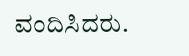ವಂದಿಸಿದರು.